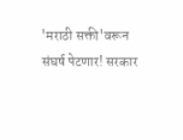'मराठी सक्ती'वरून संघर्ष पेटणार! सरकार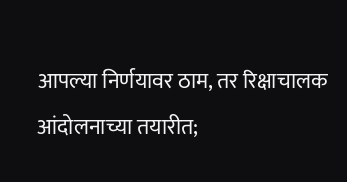आपल्या निर्णयावर ठाम, तर रिक्षाचालक आंदोलनाच्या तयारीत;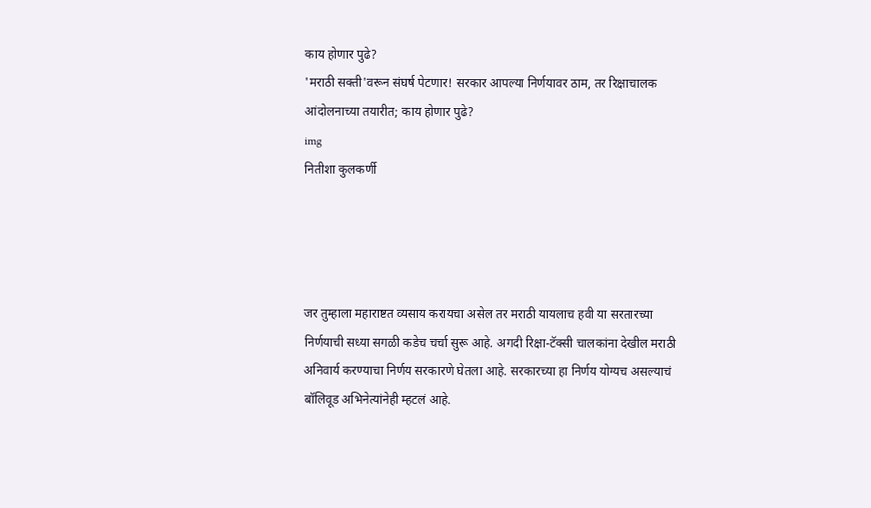काय होणार पुढे?
'मराठी सक्ती'वरून संघर्ष पेटणार! सरकार आपल्या निर्णयावर ठाम, तर रिक्षाचालक आंदोलनाच्या तयारीत; काय होणार पुढे?
img
नितीशा कुलकर्णी




जर तुम्हाला महाराष्टत व्यसाय करायचा असेल तर मराठी यायलाच हवी या सरतारच्या निर्णयाची सध्या सगळी कडेच चर्चा सुरू आहे. अगदी रिक्षा-टॅक्सी चालकांना देखील मराठी अनिवार्य करण्याचा निर्णय सरकारणे घेतला आहे. सरकारच्या हा निर्णय योग्यच असल्याचं बॉलिवूड अभिनेत्यांनेही म्हटलं आहे.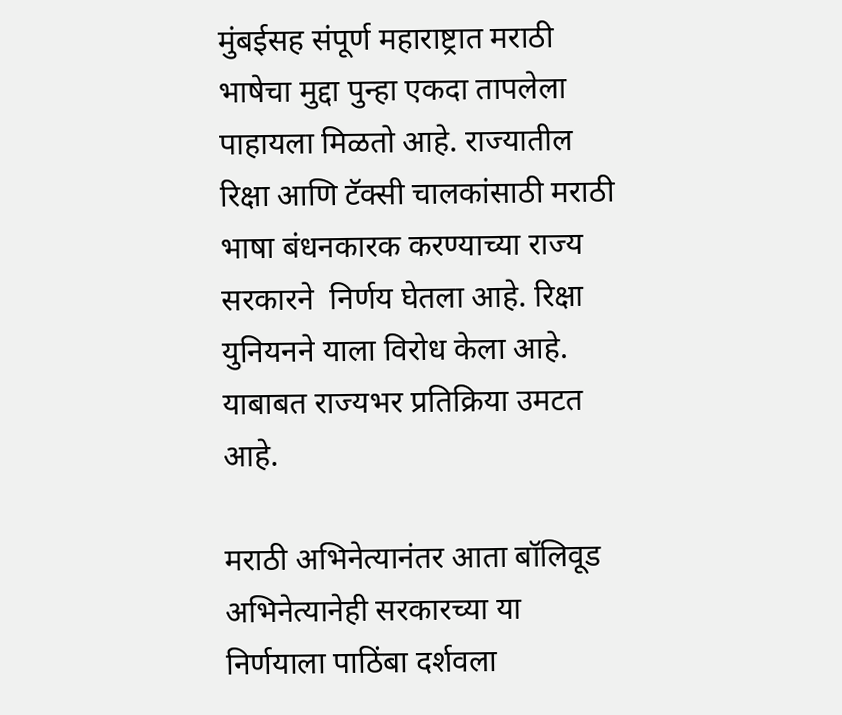मुंबईसह संपूर्ण महाराष्ट्रात मराठी भाषेचा मुद्दा पुन्हा एकदा तापलेला पाहायला मिळतो आहे. राज्यातील रिक्षा आणि टॅक्सी चालकांसाठी मराठी भाषा बंधनकारक करण्याच्या राज्य सरकारने  निर्णय घेतला आहे. रिक्षा युनियनने याला विरोध केला आहे. याबाबत राज्यभर प्रतिक्रिया उमटत आहे.

मराठी अभिनेत्यानंतर आता बॉलिवूड अभिनेत्यानेही सरकारच्या या निर्णयाला पाठिंबा दर्शवला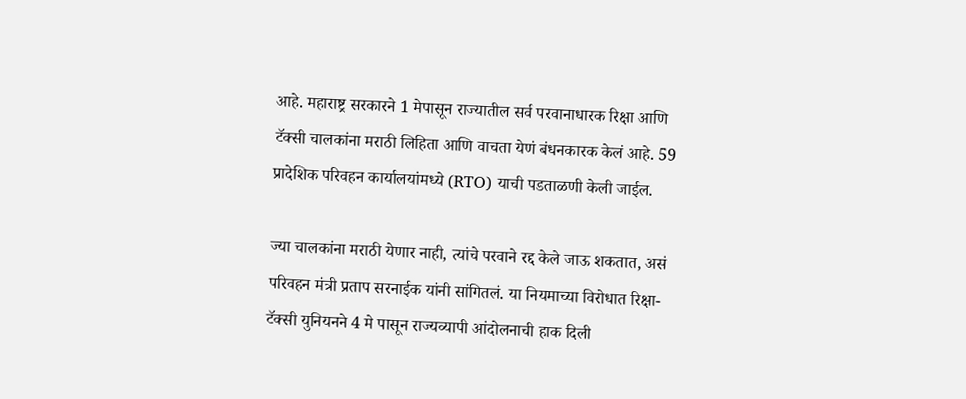आहे. महाराष्ट्र सरकारने 1 मेपासून राज्यातील सर्व परवानाधारक रिक्षा आणि टॅक्सी चालकांना मराठी लिहिता आणि वाचता येणं बंधनकारक केलं आहे. 59 प्रादेशिक परिवहन कार्यालयांमध्ये (RTO) याची पडताळणी केली जाईल.

ज्या चालकांना मराठी येणार नाही, त्यांचे परवाने रद्द केले जाऊ शकतात, असं परिवहन मंत्री प्रताप सरनाईक यांनी सांगितलं. या नियमाच्या विरोधात रिक्षा-टॅक्सी युनियनने 4 मे पासून राज्यव्यापी आंदोलनाची हाक दिली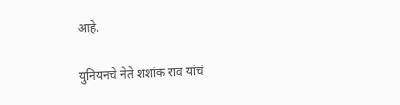आहे.

युनियनचे नेते शशांक राव यांचं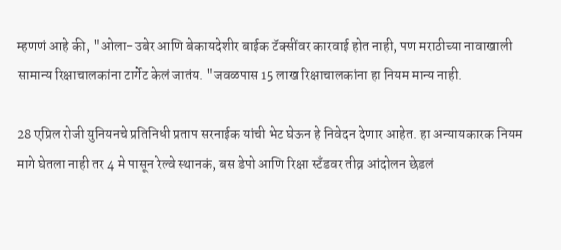म्हणणं आहे की, "ओला-उबेर आणि बेकायदेशीर बाईक टॅक्सींवर कारवाई होत नाही, पण मराठीच्या नावाखाली सामान्य रिक्षाचालकांना टार्गेट केलं जातंय. "जवळपास 15 लाख रिक्षाचालकांना हा नियम मान्य नाही.

28 एप्रिल रोजी युनियनचे प्रतिनिधी प्रताप सरनाईक यांची भेट घेऊन हे निवेदन देणार आहेत. हा अन्यायकारक नियम मागे घेतला नाही तर 4 मे पासून रेल्वे स्थानकं, बस डेपो आणि रिक्षा स्टँडवर तीव्र आंदोलन छेडलं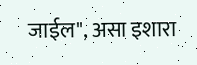जाईल", असा इशारा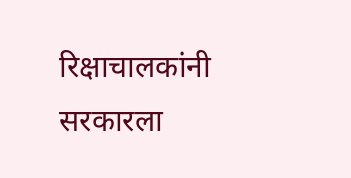रिक्षाचालकांनी सरकारला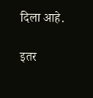दिला आहे.

इतर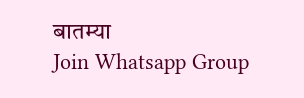बातम्या
Join Whatsapp Group